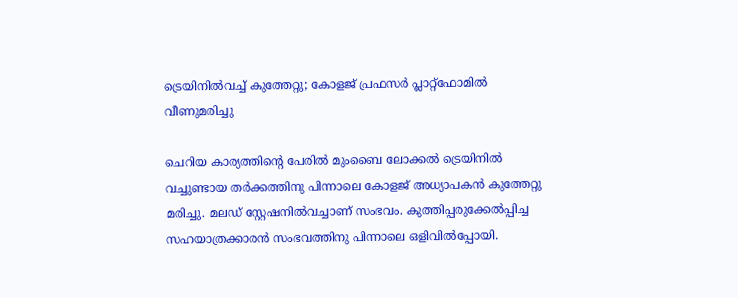ട്രെയിനില്‍വച്ച് കുത്തേറ്റു; കോളജ് പ്രഫസര്‍ പ്ലാറ്റ്ഫോമില്‍ വീണുമരിച്ചു

ചെറിയ കാര്യത്തിന്റെ പേരില്‍ മുംബൈ ലോക്കല്‍ ട്രെയിനില്‍ വച്ചുണ്ടായ തര്‍ക്കത്തിനു പിന്നാലെ കോളജ് അധ്യാപകന്‍ കുത്തേറ്റു മരിച്ചു. മലഡ് സ്റ്റേഷനില്‍വച്ചാണ് സംഭവം. കുത്തിപ്പരുക്കേല്‍പ്പിച്ച സഹയാത്രക്കാരന്‍ സംഭവത്തിനു പിന്നാലെ ഒളിവില്‍പ്പോയി.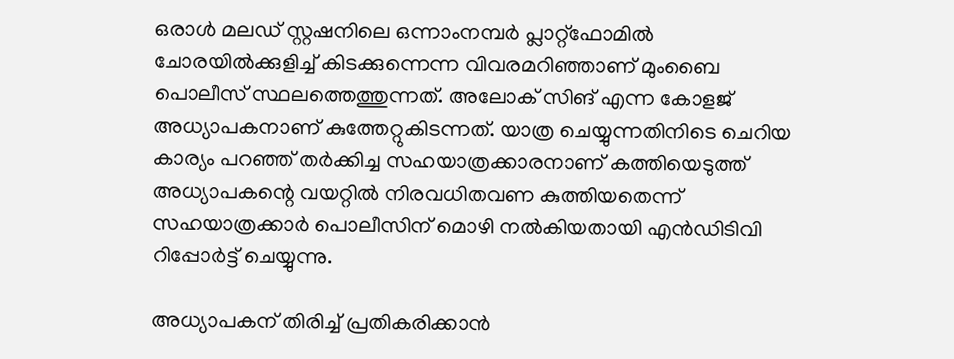ഒരാള്‍ മലഡ് സ്റ്റഷനിലെ ഒന്നാംനമ്പര്‍ പ്ലാറ്റ്ഫോമില്‍ ചോരയില്‍ക്കുളിച്ച് കിടക്കുന്നെന്ന വിവരമറിഞ്ഞാണ് മുംബൈ പൊലീസ് സ്ഥലത്തെത്തുന്നത്. അലോക് സിങ് എന്ന കോളജ് അധ്യാപകനാണ് കുത്തേറ്റുകിടന്നത്. യാത്ര ചെയ്യുന്നതിനിടെ ചെറിയ കാര്യം പറഞ്ഞ് തര്‍ക്കിച്ച സഹയാത്രക്കാരനാണ് കത്തിയെടുത്ത് അധ്യാപകന്റെ വയറ്റില്‍ നിരവധിതവണ കുത്തിയതെന്ന് സഹയാത്രക്കാര്‍ പൊലീസിന് മൊഴി നല്‍കിയതായി എന്‍ഡിടിവി റിപ്പോര്‍ട്ട് ചെയ്യുന്നു.

അധ്യാപകന് തിരിച്ച് പ്രതികരിക്കാന്‍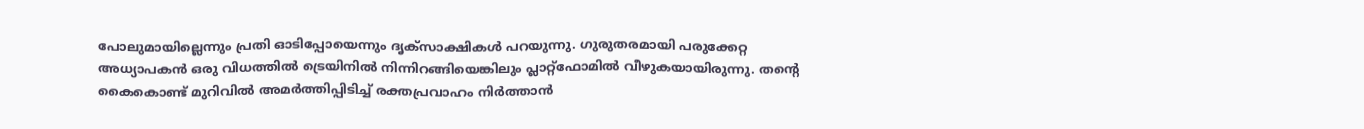പോലുമായില്ലെന്നും പ്രതി ഓടിപ്പോയെന്നും ദൃക്സാക്ഷികള്‍ പറയുന്നു. ഗുരുതരമായി പരുക്കേറ്റ അധ്യാപകന്‍ ഒരു വിധത്തില്‍ ട്രെയിനില്‍ നിന്നിറങ്ങിയെങ്കിലും പ്ലാറ്റ്ഫോമില്‍ വീഴുകയായിരുന്നു. തന്റെ കൈകൊണ്ട് മുറിവില്‍ അമര്‍ത്തിപ്പിടിച്ച് രക്തപ്രവാഹം നിര്‍ത്താന്‍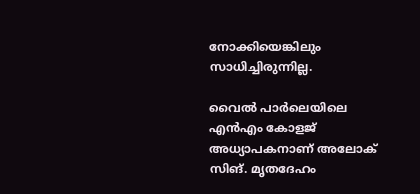നോക്കിയെങ്കിലും സാധിച്ചിരുന്നില്ല.

വൈല്‍ പാര്‍ലെയിലെ എന്‍എം കോളജ്  അധ്യാപകനാണ് അലോക് സിങ്. മൃതദേഹം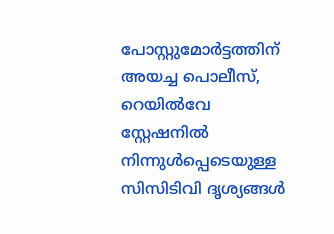പോസ്റ്റുമോര്‍ട്ടത്തിന് അയച്ച പൊലീസ്, റെയില്‍വേ സ്റ്റേഷനില്‍ നിന്നുള്‍പ്പെടെയുള്ള സിസിടിവി ദൃശ്യങ്ങള്‍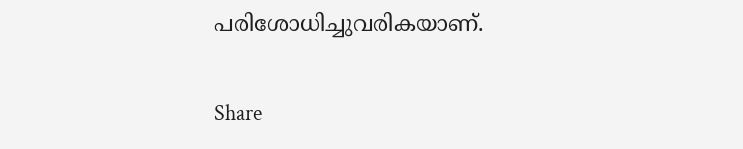പരിശോധിച്ചുവരികയാണ്.

Share